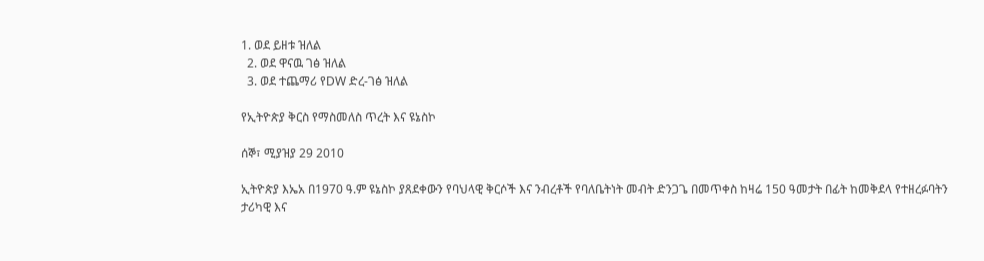1. ወደ ይዘቱ ዝለል
  2. ወደ ዋናዉ ገፅ ዝለል
  3. ወደ ተጨማሪ የDW ድረ-ገፅ ዝለል

የኢትዮጵያ ቅርስ የማስመለስ ጥረት እና ዩኔስኮ

ሰኞ፣ ሚያዝያ 29 2010

ኢትዮጵያ እኤአ በ1970 ዓ.ም ዩኔስኮ ያጸደቀውን የባህላዊ ቅርሶች እና ንብረቶች የባለቤትነት መብት ድንጋጌ በመጥቀስ ከዛሬ 150 ዓመታት በፊት ከመቅደላ የተዘረፉባትን ታሪካዊ እና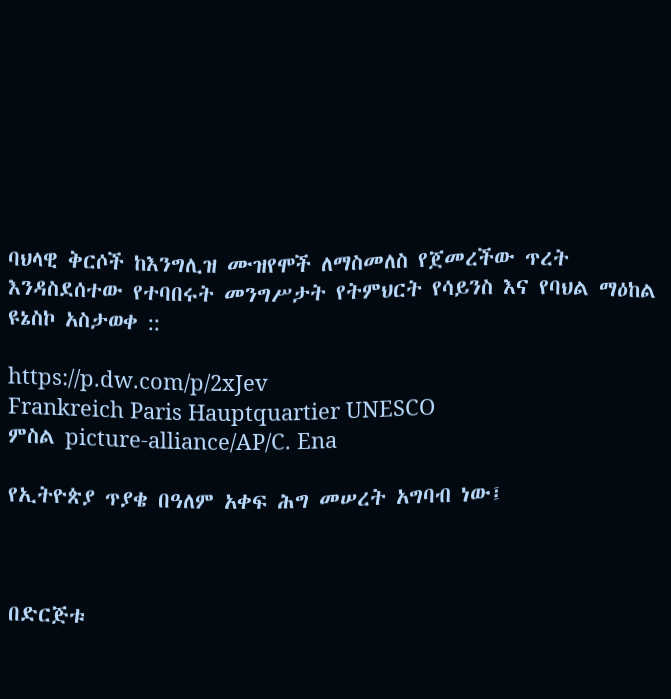ባህላዊ ቅርሶች ከእንግሊዝ ሙዝየሞች ለማስመለስ የጀመረችው ጥረት እንዳስደሰተው የተባበሩት መንግሥታት የትምህርት የሳይንስ እና የባህል ማዕከል ዩኔስኮ አስታወቀ ::

https://p.dw.com/p/2xJev
Frankreich Paris Hauptquartier UNESCO
ምስል picture-alliance/AP/C. Ena

የኢትዮጵያ ጥያቄ በዓለም አቀፍ ሕግ መሠረት አግባብ ነው፤



በድርጅቱ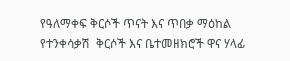የዓለማቀፍ ቅርሶች ጥናት እና ጥበቃ ማዕከል የተንቀሳቃሽ  ቅርሶች እና ቤተመዘክሮች ዋና ሃላፊ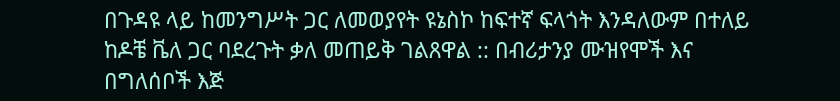በጉዳዩ ላይ ከመንግሥት ጋር ለመወያየት ዩኔስኮ ከፍተኛ ፍላጎት እንዳለውም በተለይ ከዶቼ ቬለ ጋር ባደረጉት ቃለ መጠይቅ ገልጸዋል :: በብሪታንያ ሙዝየሞች እና በግለሰቦች እጅ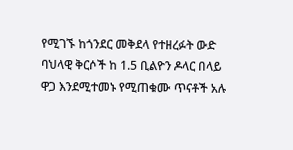የሚገኙ ከጎንደር መቅደላ የተዘረፉት ውድ ባህላዊ ቅርሶች ከ 1.5 ቢልዮን ዶላር በላይ ዋጋ እንደሚተመኑ የሚጠቁሙ ጥናቶች አሉ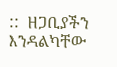::  ዘጋቢያችን እንዳልካቸው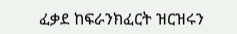ፈቃደ ከፍራንክፈርት ዝርዝሩን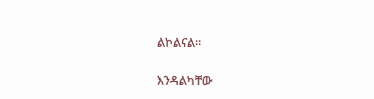ልኮልናል።

እንዳልካቸው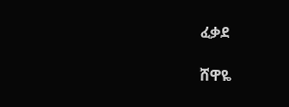ፈቃደ

ሸዋዬ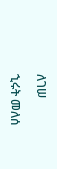ለገሠ

ኂሩት መለሰ